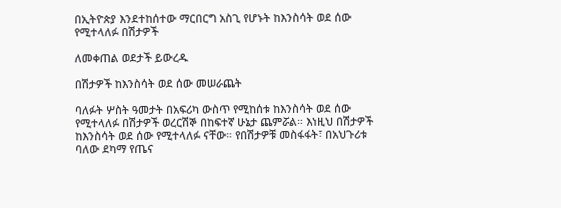በኢትዮጵያ እንደተከሰተው ማርበርግ አስጊ የሆኑት ከእንስሳት ወደ ሰው የሚተላለፉ በሽታዎች

ለመቀጠል ወደታች ይውረዱ

በሽታዎች ከእንስሳት ወደ ሰው መሠራጨት

ባለፉት ሦስት ዓመታት በአፍሪካ ውስጥ የሚከሰቱ ከእንስሳት ወደ ሰው የሚተላለፉ በሽታዎች ወረርሽኞ በከፍተኛ ሁኔታ ጨምሯል። እነዚህ በሽታዎች ከእንስሳት ወደ ሰው የሚተላለፉ ናቸው። የበሽታዎቹ መስፋፋት፣ በአህጉሪቱ ባለው ደካማ የጤና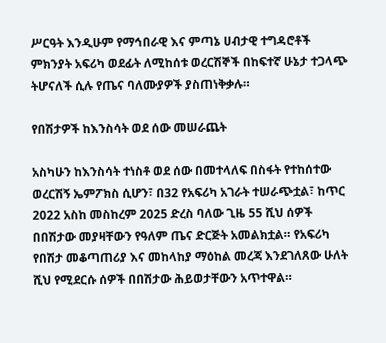ሥርዓት እንዲሁም የማኅበራዊ እና ምጣኔ ሀብታዊ ተግዳሮቶች ምክንያት አፍሪካ ወደፊት ለሚከሰቱ ወረርሽኞች በከፍተኛ ሁኔታ ተጋላጭ ትሆናለች ሲሉ የጤና ባለሙያዎች ያስጠነቅቃሉ።

የበሽታዎች ከእንስሳት ወደ ሰው መሠራጨት

አስካሁን ከእንስሳት ተነስቶ ወደ ሰው በመተላለፍ በስፋት የተከሰተው ወረርሽኝ ኤምፖክስ ሲሆን፣ በ32 የአፍሪካ አገራት ተሠራጭቷል፣ ከጥር 2022 አስከ መስከረም 2025 ድረስ ባለው ጊዜ 55 ሺህ ሰዎች በበሽታው መያዛቸውን የዓለም ጤና ድርጅት አመልክቷል። የአፍሪካ የበሽታ መቆጣጠሪያ እና መከላከያ ማዕከል መረጃ እንደገለጸው ሁለት ሺህ የሚደርሱ ሰዎች በበሽታው ሕይወታቸውን አጥተዋል።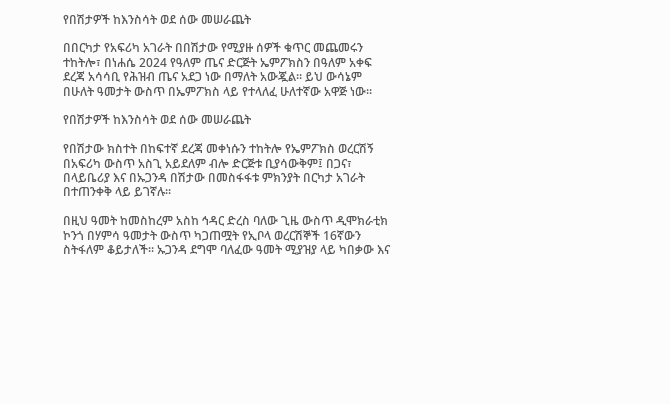የበሽታዎች ከእንስሳት ወደ ሰው መሠራጨት

በበርካታ የአፍሪካ አገራት በበሽታው የሚያዙ ሰዎች ቁጥር መጨመሩን ተከትሎ፣ በነሐሴ 2024 የዓለም ጤና ድርጅት ኤምፖክስን በዓለም አቀፍ ደረጃ አሳሳቢ የሕዝብ ጤና አደጋ ነው በማለት አውጇል። ይህ ውሳኔም በሁለት ዓመታት ውስጥ በኤምፖክስ ላይ የተላለፈ ሁለተኛው አዋጅ ነው።

የበሽታዎች ከእንስሳት ወደ ሰው መሠራጨት

የበሽታው ክስተት በከፍተኛ ደረጃ መቀነሱን ተከትሎ የኤምፖክስ ወረርሽኝ በአፍሪካ ውስጥ አስጊ አይደለም ብሎ ድርጅቱ ቢያሳውቅም፤ በጋና፣ በላይቤሪያ እና በኡጋንዳ በሽታው በመስፋፋቱ ምክንያት በርካታ አገራት በተጠንቀቅ ላይ ይገኛሉ።

በዚህ ዓመት ከመስከረም አስከ ኅዳር ድረስ ባለው ጊዜ ውስጥ ዲሞክራቲክ ኮንጎ በሃምሳ ዓመታት ውስጥ ካጋጠሟት የኢቦላ ወረርሽኞች 16ኛውን ስትፋለም ቆይታለች። ኡጋንዳ ደግሞ ባለፈው ዓመት ሚያዝያ ላይ ካበቃው እና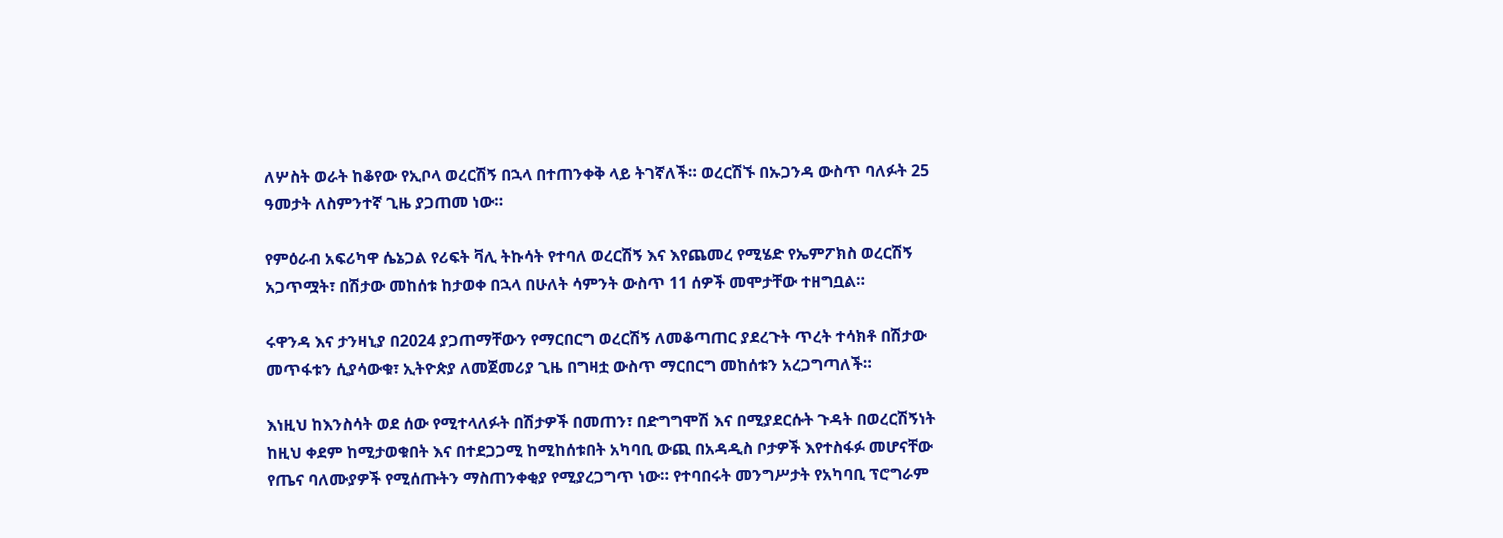ለሦስት ወራት ከቆየው የኢቦላ ወረርሽኝ በኋላ በተጠንቀቅ ላይ ትገኛለች። ወረርሽኙ በኡጋንዳ ውስጥ ባለፉት 25 ዓመታት ለስምንተኛ ጊዜ ያጋጠመ ነው።

የምዕራብ አፍሪካዋ ሴኔጋል የሪፍት ቫሊ ትኩሳት የተባለ ወረርሽኝ እና እየጨመረ የሚሄድ የኤምፖክስ ወረርሽኝ አጋጥሟት፣ በሽታው መከሰቱ ከታወቀ በኋላ በሁለት ሳምንት ውስጥ 11 ሰዎች መሞታቸው ተዘግቧል።

ሩዋንዳ እና ታንዛኒያ በ2024 ያጋጠማቸውን የማርበርግ ወረርሽኝ ለመቆጣጠር ያደረጉት ጥረት ተሳክቶ በሽታው መጥፋቱን ሲያሳውቁ፣ ኢትዮጵያ ለመጀመሪያ ጊዜ በግዛቷ ውስጥ ማርበርግ መከሰቱን አረጋግጣለች።

እነዚህ ከእንስሳት ወደ ሰው የሚተላለፉት በሽታዎች በመጠን፣ በድግግሞሽ እና በሚያደርሱት ጉዳት በወረርሽኝነት ከዚህ ቀደም ከሚታወቁበት እና በተደጋጋሚ ከሚከሰቱበት አካባቢ ውጪ በአዳዲስ ቦታዎች እየተስፋፉ መሆናቸው የጤና ባለሙያዎች የሚሰጡትን ማስጠንቀቂያ የሚያረጋግጥ ነው። የተባበሩት መንግሥታት የአካባቢ ፕሮግራም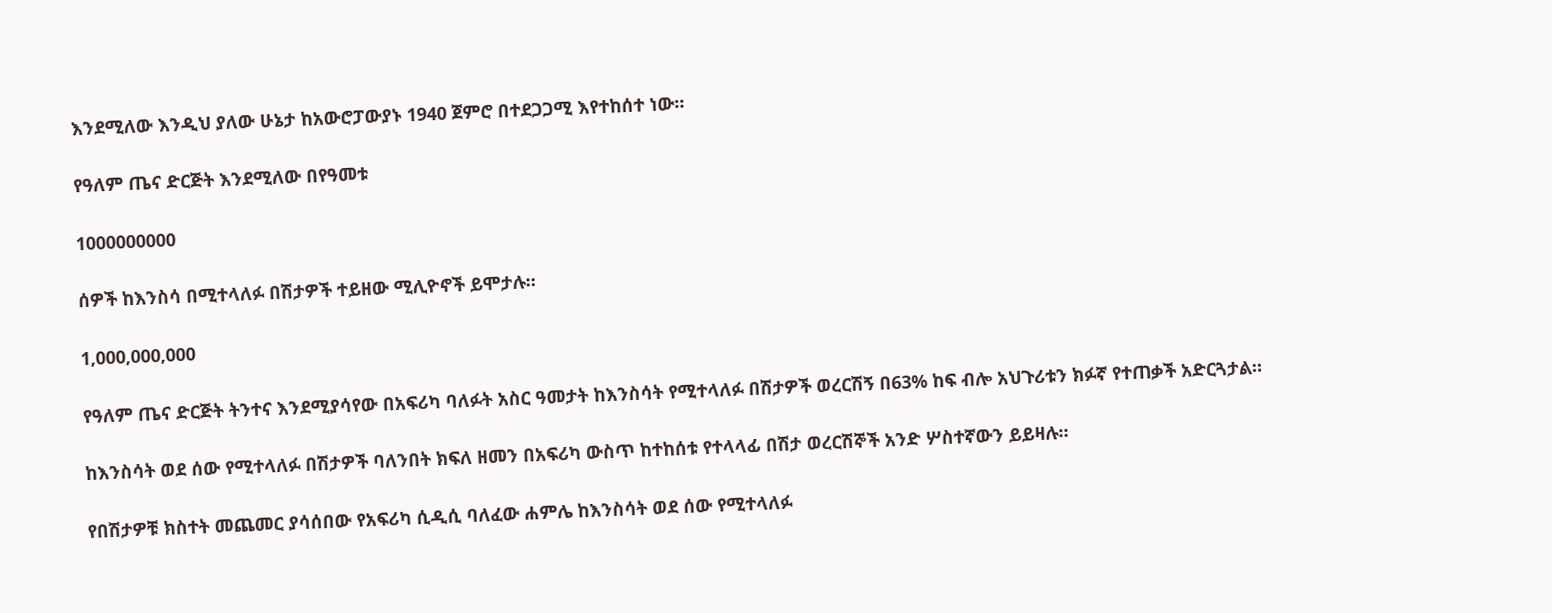እንደሚለው እንዲህ ያለው ሁኔታ ከአውሮፓውያኑ 1940 ጀምሮ በተደጋጋሚ እየተከሰተ ነው።

የዓለም ጤና ድርጅት እንደሚለው በየዓመቱ

1000000000

ሰዎች ከእንስሳ በሚተላለፉ በሽታዎች ተይዘው ሚሊዮኖች ይሞታሉ።

1,000,000,000

የዓለም ጤና ድርጅት ትንተና እንደሚያሳየው በአፍሪካ ባለፉት አስር ዓመታት ከእንስሳት የሚተላለፉ በሽታዎች ወረርሽኝ በ63% ከፍ ብሎ አህጉሪቱን ክፉኛ የተጠቃች አድርጓታል።

ከእንስሳት ወደ ሰው የሚተላለፉ በሽታዎች ባለንበት ክፍለ ዘመን በአፍሪካ ውስጥ ከተከሰቱ የተላላፊ በሽታ ወረርሽኞች አንድ ሦስተኛውን ይይዛሉ።

የበሽታዎቹ ክስተት መጨመር ያሳሰበው የአፍሪካ ሲዲሲ ባለፈው ሐምሌ ከእንስሳት ወደ ሰው የሚተላለፉ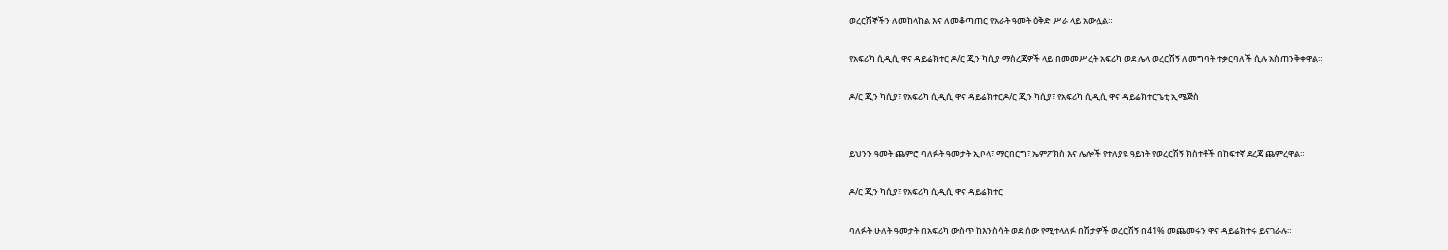ወረርሽኞችን ለመከላከል እና ለመቆጣጠር የአራት ዓመት ዕቅድ ሥራ ላይ አውሏል።

የአፍሪካ ሲዲሲ ዋና ዳይሬክተር ዶ/ር ጂን ካሲያ ማስረጃዎች ላይ በመመሥረት አፍሪካ ወደ ሌላ ወረርሽኝ ለመግባት ተቃርባለች ሲሉ አስጠንቅቀዋል።

ዶ/ር ጂን ካሲያ፣ የአፍሪካ ሲዲሲ ዋና ዳይሬክተርዶ/ር ጂን ካሲያ፣ የአፍሪካ ሲዲሲ ዋና ዳይሬክተርጌቲ ኢሜጅስ


ይህንን ዓመት ጨምሮ ባለፉት ዓመታት ኢቦላ፣ ማርበርግ፣ ኤምፖክስ እና ሌሎች የተለያዩ ዓይነት የወረርሽኝ ክስተቶች በከፍተኛ ደረጃ ጨምረዋል።

ዶ/ር ጂን ካሲያ፣ የአፍሪካ ሲዲሲ ዋና ዳይሬክተር

ባለፉት ሁለት ዓመታት በአፍሪካ ውስጥ ከእንስሳት ወደ ሰው የሚተላለፉ በሽታዎች ወረርሽኝ በ41% መጨመሩን ዋና ዳይሬክተሩ ይናገራሉ።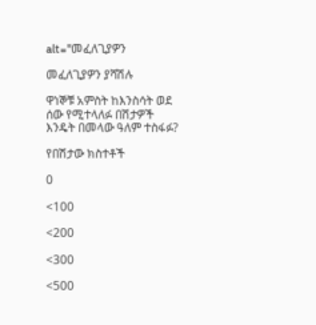alt="መፈለጊያዎን

መፈለጊያዎን ያሻሽሉ

ዋነኞቹ አምስት ከእንስሳት ወደ ሰው የሚተላለፉ በሽታዎች እንዴት በመላው ዓለም ተስፋፉ?

የበሽታው ክስተቶች

0

<100

<200

<300

<500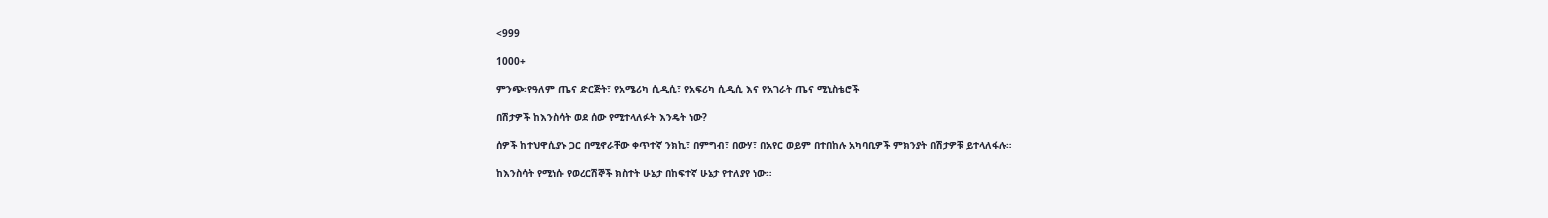<999

1000+

ምንጭ፡የዓለም ጤና ድርጅት፣ የአሜሪካ ሲዲሲ፣ የአፍሪካ ሲዲሲ እና የአገራት ጤና ሚኒስቴሮች

በሽታዎች ከእንስሳት ወደ ሰው የሚተላለፉት እንዴት ነው?

ሰዎች ከተህዋሲያኑ ጋር በሚኖራቸው ቀጥተኛ ንክኪ፣ በምግብ፣ በውሃ፣ በአየር ወይም በተበከሉ አካባቢዎች ምክንያት በሽታዎቹ ይተላለፋሉ።

ከእንስሳት የሚነሱ የወረርሽኞች ክስተት ሁኔታ በከፍተኛ ሁኔታ የተለያየ ነው።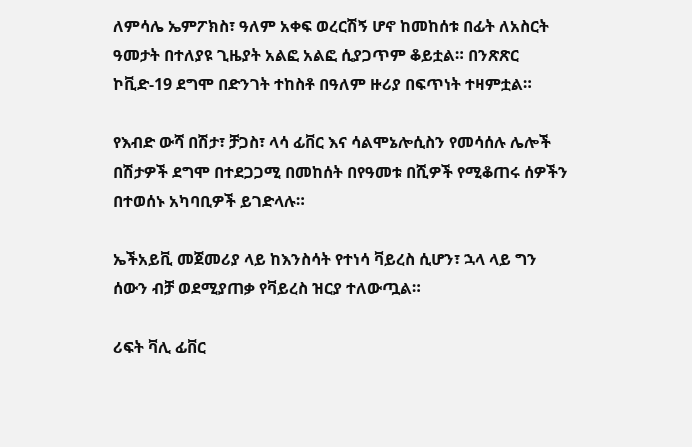ለምሳሌ ኤምፖክስ፣ ዓለም አቀፍ ወረርሽኝ ሆኖ ከመከሰቱ በፊት ለአስርት ዓመታት በተለያዩ ጊዜያት አልፎ አልፎ ሲያጋጥም ቆይቷል። በንጽጽር ኮቪድ-19 ደግሞ በድንገት ተከስቶ በዓለም ዙሪያ በፍጥነት ተዛምቷል።

የእብድ ውሻ በሽታ፣ ቻጋስ፣ ላሳ ፊቨር እና ሳልሞኔሎሲስን የመሳሰሉ ሌሎች በሽታዎች ደግሞ በተደጋጋሚ በመከሰት በየዓመቱ በሺዎች የሚቆጠሩ ሰዎችን በተወሰኑ አካባቢዎች ይገድላሉ።

ኤችአይቪ መጀመሪያ ላይ ከእንስሳት የተነሳ ቫይረስ ሲሆን፣ ኋላ ላይ ግን ሰውን ብቻ ወደሚያጠቃ የቫይረስ ዝርያ ተለውጧል።

ሪፍት ቫሊ ፊቨር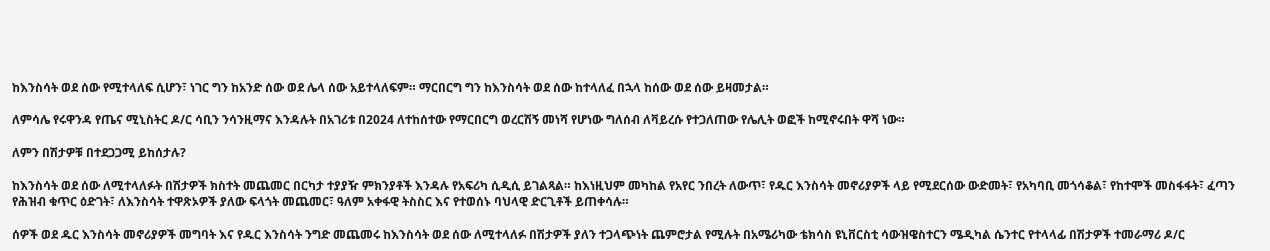ከእንስሳት ወደ ሰው የሚተላለፍ ሲሆን፣ ነገር ግን ከአንድ ሰው ወደ ሌላ ሰው አይተላለፍም። ማርበርግ ግን ከእንስሳት ወደ ሰው ከተላለፈ በኋላ ከሰው ወደ ሰው ይዛመታል።

ለምሳሌ የሩዋንዳ የጤና ሚኒስትር ዶ/ር ሳቢን ንሳንዚማና እንዳሉት በአገሪቱ በ2024 ለተከሰተው የማርበርግ ወረርሽኝ መነሻ የሆነው ግለሰብ ለቫይረሱ የተጋለጠው የሌሊት ወፎች ከሚኖሩበት ዋሻ ነው።

ለምን በሽታዎቹ በተደጋጋሚ ይከሰታሉ?

ከእንስሳት ወደ ሰው ለሚተላለፉት በሽታዎች ክስተት መጨመር በርካታ ተያያዥ ምክንያቶች እንዳሉ የአፍሪካ ሲዲሲ ይገልጻል። ከእነዚህም መካከል የአየር ንበረት ለውጥ፣ የዱር እንስሳት መኖሪያዎች ላይ የሚደርሰው ውድመት፣ የአካባቢ መጎሳቆል፣ የከተሞች መስፋፋት፣ ፈጣን የሕዝብ ቁጥር ዕድገት፣ ለእንስሳት ተዋጽኦዎች ያለው ፍላጎት መጨመር፣ ዓለም አቀፋዊ ትስስር እና የተወሰኑ ባህላዊ ድርጊቶች ይጠቀሳሉ።

ሰዎች ወደ ዱር እንስሳት መኖሪያዎች መግባት እና የዱር እንስሳት ንግድ መጨመሩ ከእንስሳት ወደ ሰው ለሚተላለፉ በሽታዎች ያለን ተጋላጭነት ጨምሮታል የሚሉት በአሜሪካው ቴክሳስ ዩኒቨርስቲ ሳውዝዌስተርን ሜዲካል ሴንተር የተላላፊ በሽታዎች ተመራማሪ ዶ/ር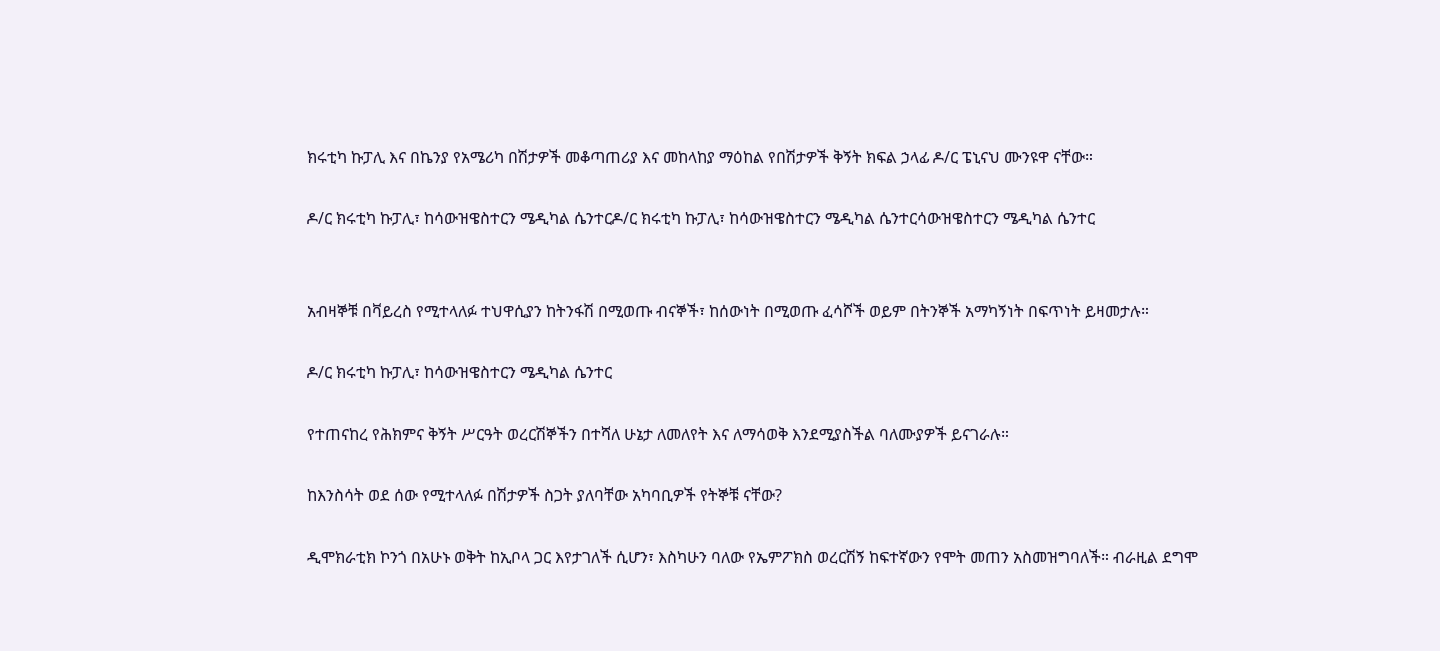ክሩቲካ ኩፓሊ እና በኬንያ የአሜሪካ በሽታዎች መቆጣጠሪያ እና መከላከያ ማዕከል የበሽታዎች ቅኝት ክፍል ኃላፊ ዶ/ር ፔኒናህ ሙንዩዋ ናቸው።

ዶ/ር ክሩቲካ ኩፓሊ፣ ከሳውዝዌስተርን ሜዲካል ሴንተርዶ/ር ክሩቲካ ኩፓሊ፣ ከሳውዝዌስተርን ሜዲካል ሴንተርሳውዝዌስተርን ሜዲካል ሴንተር


አብዛኞቹ በቫይረስ የሚተላለፉ ተህዋሲያን ከትንፋሽ በሚወጡ ብናኞች፣ ከሰውነት በሚወጡ ፈሳሾች ወይም በትንኞች አማካኝነት በፍጥነት ይዛመታሉ።

ዶ/ር ክሩቲካ ኩፓሊ፣ ከሳውዝዌስተርን ሜዲካል ሴንተር

የተጠናከረ የሕክምና ቅኝት ሥርዓት ወረርሽኞችን በተሻለ ሁኔታ ለመለየት እና ለማሳወቅ እንደሚያስችል ባለሙያዎች ይናገራሉ።

ከእንስሳት ወደ ሰው የሚተላለፉ በሽታዎች ስጋት ያለባቸው አካባቢዎች የትኞቹ ናቸው?

ዲሞክራቲክ ኮንጎ በአሁኑ ወቅት ከኢቦላ ጋር እየታገለች ሲሆን፣ እስካሁን ባለው የኤምፖክስ ወረርሽኝ ከፍተኛውን የሞት መጠን አስመዝግባለች። ብራዚል ደግሞ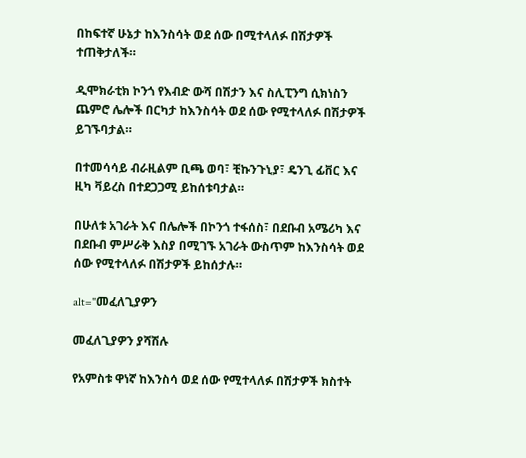በከፍተኛ ሁኔታ ከእንስሳት ወደ ሰው በሚተላለፉ በሽታዎች ተጠቅታለች።

ዲሞክራቲክ ኮንጎ የእብድ ውሻ በሽታን እና ስሊፒንግ ሲክነስን ጨምሮ ሌሎች በርካታ ከእንስሳት ወደ ሰው የሚተላለፉ በሽታዎች ይገኙባታል።

በተመሳሳይ ብራዚልም ቢጫ ወባ፣ ቺኩንጉኒያ፣ ዴንጊ ፊቨር እና ዚካ ቫይረስ በተደጋጋሚ ይከሰቱባታል።

በሁለቱ አገራት እና በሌሎች በኮንጎ ተፋሰስ፣ በደቡብ አሜሪካ እና በደቡብ ምሥራቅ እስያ በሚገኙ አገራት ውስጥም ከእንስሳት ወደ ሰው የሚተላለፉ በሽታዎች ይከሰታሉ።

alt="መፈለጊያዎን

መፈለጊያዎን ያሻሽሉ

የአምስቱ ዋነኛ ከእንስሳ ወደ ሰው የሚተላለፉ በሽታዎች ክስተት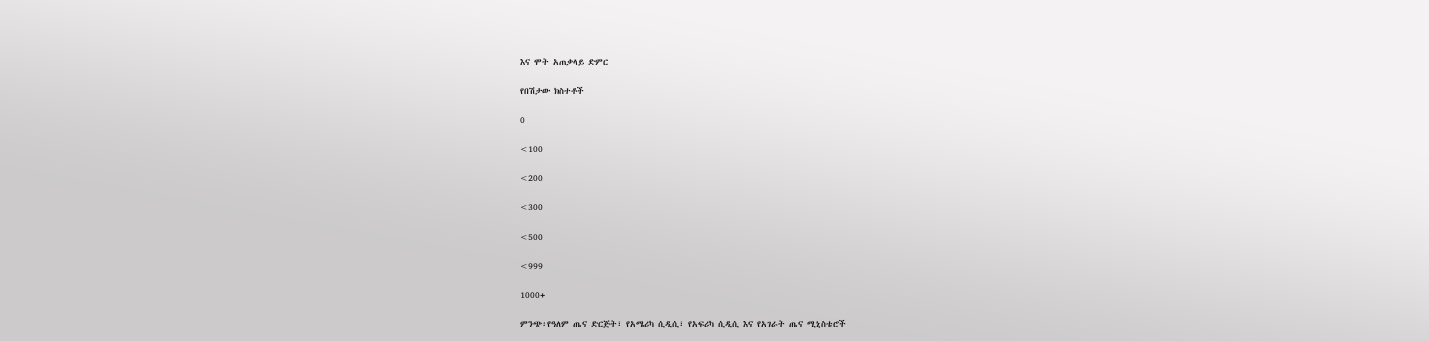እና ሞት አጠቃላይ ድምር

የበሽታው ክስተቶች

0

<100

<200

<300

<500

<999

1000+

ምንጭ፡የዓለም ጤና ድርጅት፣ የአሜሪካ ሲዲሲ፣ የአፍሪካ ሲዲሲ እና የአገራት ጤና ሚኒስቴሮች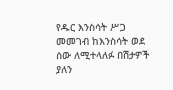የዱር እንስሳት ሥጋ መመገብ ከእንስሳት ወደ ሰው ለሚተላለፉ በሽታዎች ያለን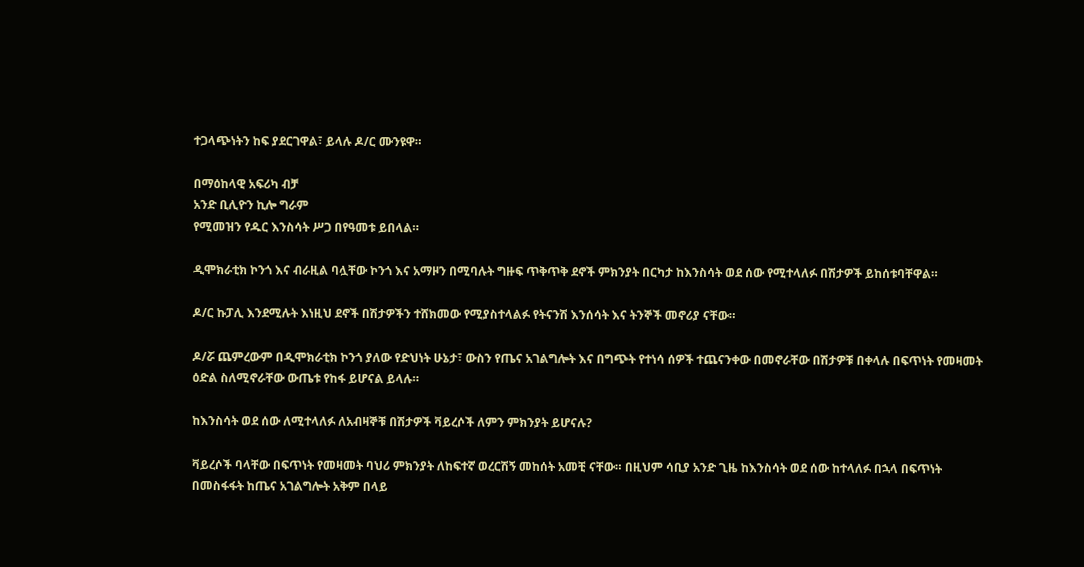ተጋላጭነትን ከፍ ያደርገዋል፣ ይላሉ ዶ/ር ሙንዩዋ።

በማዕከላዊ አፍሪካ ብቻ
አንድ ቢሊዮን ኪሎ ግራም
የሚመዝን የዱር እንስሳት ሥጋ በየዓመቱ ይበላል።

ዲሞክራቲክ ኮንጎ እና ብራዚል ባሏቸው ኮንጎ እና አማዞን በሚባሉት ግዙፍ ጥቅጥቅ ደኖች ምክንያት በርካታ ከእንስሳት ወደ ሰው የሚተላለፉ በሽታዎች ይከሰቱባቸዋል።

ዶ/ር ኩፓሊ እንደሚሉት እነዚህ ደኖች በሽታዎችን ተሸክመው የሚያስተላልፉ የትናንሽ እንሰሳት እና ትንኞች መኖሪያ ናቸው።

ዶ/ሯ ጨምረውም በዲሞክራቲክ ኮንጎ ያለው የድህነት ሁኔታ፣ ውስን የጤና አገልግሎት እና በግጭት የተነሳ ሰዎች ተጨናንቀው በመኖራቸው በሽታዎቹ በቀላሉ በፍጥነት የመዛመት ዕድል ስለሚኖራቸው ውጤቱ የከፋ ይሆናል ይላሉ።

ከእንስሳት ወደ ሰው ለሚተላለፉ ለአብዛኞቹ በሽታዎች ቫይረሶች ለምን ምክንያት ይሆናሉ?

ቫይረሶች ባላቸው በፍጥነት የመዛመት ባህሪ ምክንያት ለከፍተኛ ወረርሽኝ መከሰት አመቺ ናቸው። በዚህም ሳቢያ አንድ ጊዜ ከእንስሳት ወደ ሰው ከተላለፉ በኋላ በፍጥነት በመስፋፋት ከጤና አገልግሎት አቅም በላይ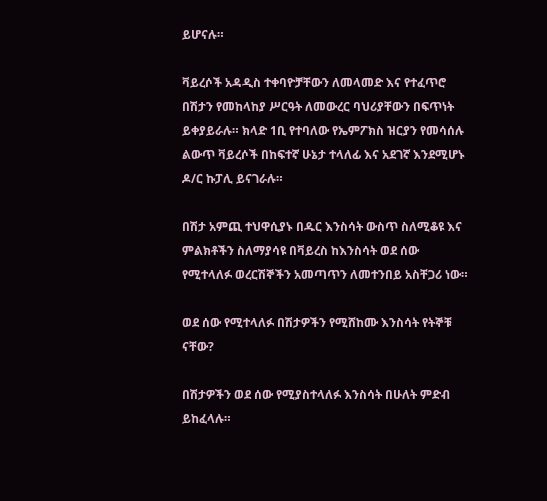ይሆናሉ።

ቫይረሶች አዳዲስ ተቀባዮቻቸውን ለመላመድ እና የተፈጥሮ በሽታን የመከላከያ ሥርዓት ለመውረር ባህሪያቸውን በፍጥነት ይቀያይራሉ። ክላድ 1ቢ የተባለው የኤምፖክስ ዝርያን የመሳሰሉ ልውጥ ቫይረሶች በከፍተኛ ሁኔታ ተላለፊ እና አደገኛ እንደሚሆኑ ዶ/ር ኩፓሊ ይናገራሉ።

በሽታ አምጪ ተህዋሲያኑ በዱር እንስሳት ውስጥ ስለሚቆዩ እና ምልክቶችን ስለማያሳዩ በቫይረስ ከእንስሳት ወደ ሰው የሚተላለፉ ወረርሽኞችን አመጣጥን ለመተንበይ አስቸጋሪ ነው።

ወደ ሰው የሚተላለፉ በሽታዎችን የሚሸከሙ እንስሳት የትኞቹ ናቸው?

በሽታዎችን ወደ ሰው የሚያስተላለፉ እንስሳት በሁለት ምድብ ይከፈላሉ።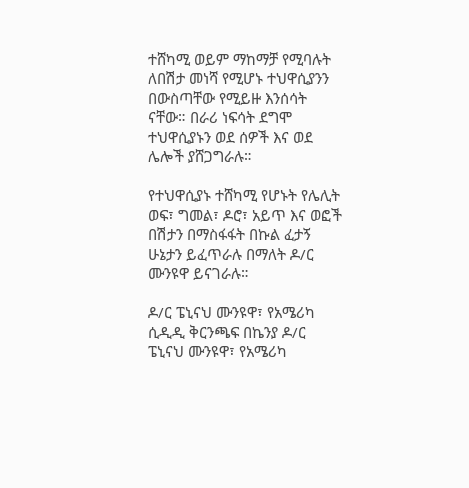ተሸካሚ ወይም ማከማቻ የሚባሉት ለበሽታ መነሻ የሚሆኑ ተህዋሲያንን በውስጣቸው የሚይዙ እንሰሳት ናቸው። በራሪ ነፍሳት ደግሞ ተህዋሲያኑን ወደ ሰዎች እና ወደ ሌሎች ያሸጋግራሉ።

የተህዋሲያኑ ተሸካሚ የሆኑት የሌሊት ወፍ፣ ግመል፣ ዶሮ፣ አይጥ እና ወፎች በሽታን በማስፋፋት በኩል ፈታኝ ሁኔታን ይፈጥራሉ በማለት ዶ/ር ሙንዩዋ ይናገራሉ።

ዶ/ር ፔኒናህ ሙንዩዋ፣ የአሜሪካ ሲዲዲ ቅርንጫፍ በኬንያ ዶ/ር ፔኒናህ ሙንዩዋ፣ የአሜሪካ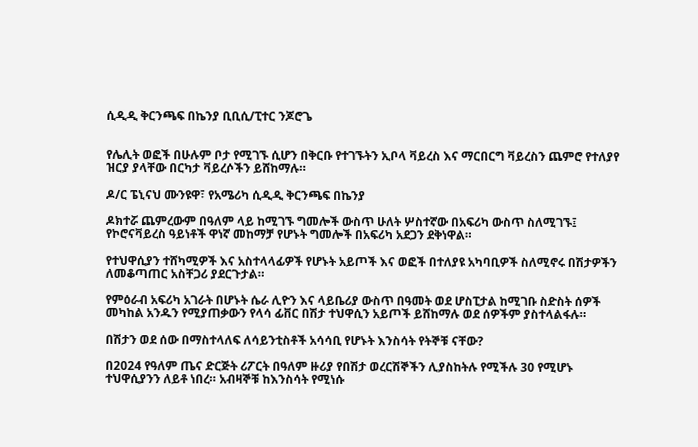ሲዲዲ ቅርንጫፍ በኬንያ ቢቢሲ/ፒተር ንጆሮጌ


የሌሊት ወፎች በሁሉም ቦታ የሚገኙ ሲሆን በቅርቡ የተገኙትን ኢቦላ ቫይረስ እና ማርበርግ ቫይረስን ጨምሮ የተለያየ ዝርያ ያላቸው በርካታ ቫይረሶችን ይሸከማሉ።

ዶ/ር ፔኒናህ ሙንዩዋ፣ የአሜሪካ ሲዲዲ ቅርንጫፍ በኬንያ

ዶክተሯ ጨምረውም በዓለም ላይ ከሚገኙ ግመሎች ውስጥ ሁለት ሦስተኛው በአፍሪካ ውስጥ ስለሚገኙ፤ የኮሮናቫይረስ ዓይነቶች ዋነኛ መከማቻ የሆኑት ግመሎች በአፍሪካ አደጋን ደቅነዋል።

የተህዋሲያን ተሸካሚዎች እና አስተላላፊዎች የሆኑት አይጦች እና ወፎች በተለያዩ አካባቢዎች ስለሚኖሩ በሽታዎችን ለመቆጣጠር አስቸጋሪ ያደርጉታል።

የምዕራብ አፍሪካ አገራት በሆኑት ሴራ ሊዮን እና ላይቤሪያ ውስጥ በዓመት ወደ ሆስፒታል ከሚገቡ ስድስት ሰዎች መካከል አንዱን የሚያጠቃውን የላሳ ፊቨር በሽታ ተህዋሲን አይጦች ይሸከማሉ ወደ ሰዎችም ያስተላልፋሉ።

በሽታን ወደ ሰው በማስተላለፍ ለሳይንቲስቶች አሳሳቢ የሆኑት እንስሳት የትኞቹ ናቸው?

በ2024 የዓለም ጤና ድርጅት ሪፖርት በዓለም ዙሪያ የበሽታ ወረርሽኞችን ሊያስከትሉ የሚችሉ 30 የሚሆኑ ተህዋሲያንን ለይቶ ነበረ። አብዛኞቹ ከእንስሳት የሚነሱ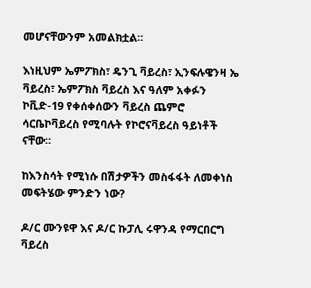መሆናቸውንም አመልክቷል።

እነዚህም ኤምፖክስ፣ ዴንጊ ቫይረስ፣ ኢንፍሉዌንዛ ኤ ቫይረስ፣ ኤምፖክስ ቫይረስ እና ዓለም አቀፉን ኮቪድ-19 የቀሰቀሰውን ቫይረስ ጨምሮ ሳርቤኮቫይረስ የሚባሉት የኮሮናቫይረስ ዓይነቶች ናቸው።

ከእንስሳት የሚነሱ በሽታዎችን መስፋፋት ለመቀነስ መፍትሄው ምንድን ነው?

ዶ/ር ሙንዩዋ እና ዶ/ር ኩፓሊ ሩዋንዳ የማርበርግ ቫይረስ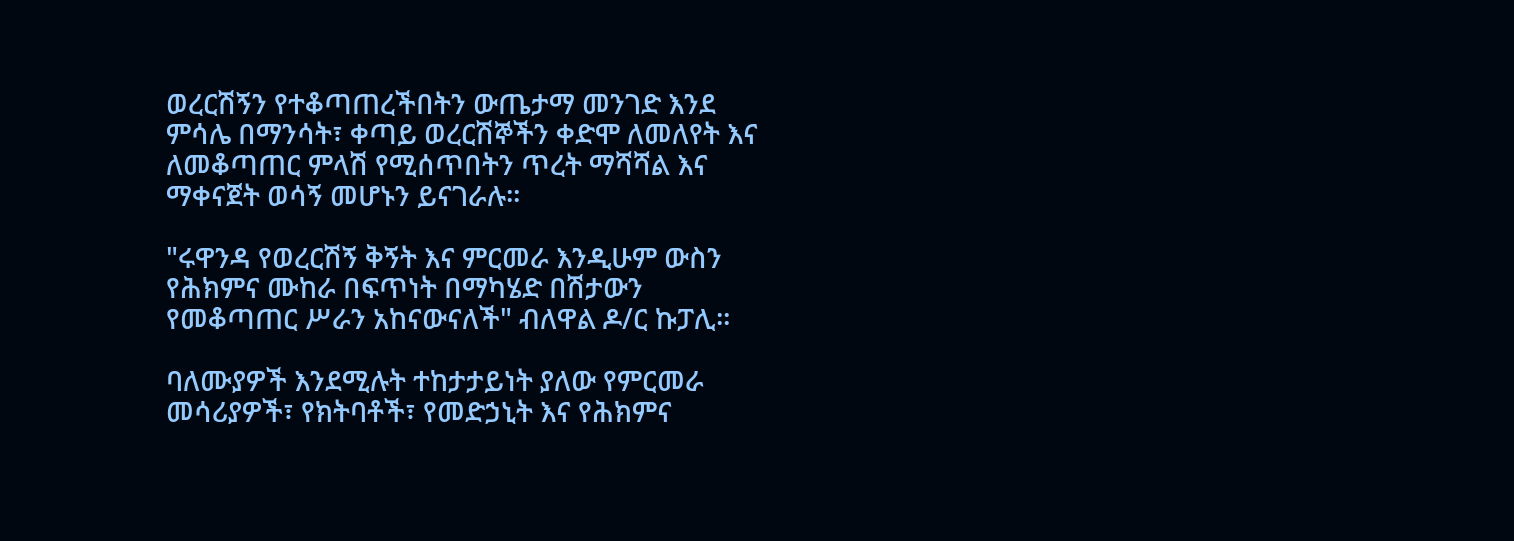ወረርሽኝን የተቆጣጠረችበትን ውጤታማ መንገድ እንደ ምሳሌ በማንሳት፣ ቀጣይ ወረርሽኞችን ቀድሞ ለመለየት እና ለመቆጣጠር ምላሽ የሚሰጥበትን ጥረት ማሻሻል እና ማቀናጀት ወሳኝ መሆኑን ይናገራሉ።

"ሩዋንዳ የወረርሽኝ ቅኝት እና ምርመራ እንዲሁም ውስን የሕክምና ሙከራ በፍጥነት በማካሄድ በሽታውን የመቆጣጠር ሥራን አከናውናለች" ብለዋል ዶ/ር ኩፓሊ።

ባለሙያዎች እንደሚሉት ተከታታይነት ያለው የምርመራ መሳሪያዎች፣ የክትባቶች፣ የመድኃኒት እና የሕክምና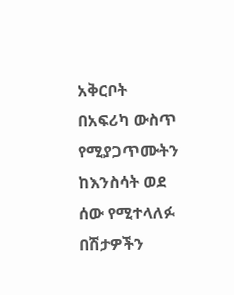አቅርቦት በአፍሪካ ውስጥ የሚያጋጥሙትን ከእንስሳት ወደ ሰው የሚተላለፉ በሽታዎችን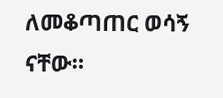ለመቆጣጠር ወሳኝ ናቸው።